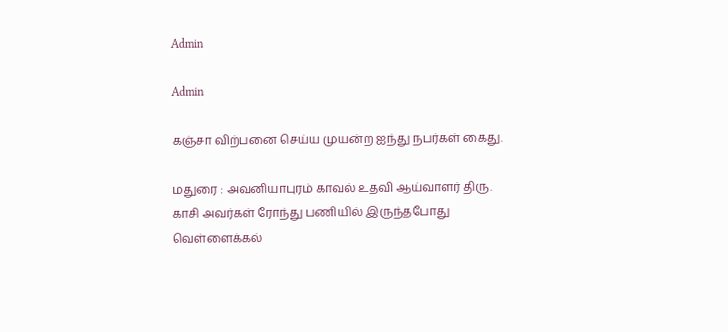Admin

Admin

கஞ்சா விற்பனை செய்ய முயன்ற ஐந்து நபர்கள் கைது.

மதுரை : அவனியாபுரம் காவல் உதவி ஆய்வாளர் திரு. காசி அவர்கள் ரோந்து பணியில் இருந்தபோது வெள்ளைக்கல்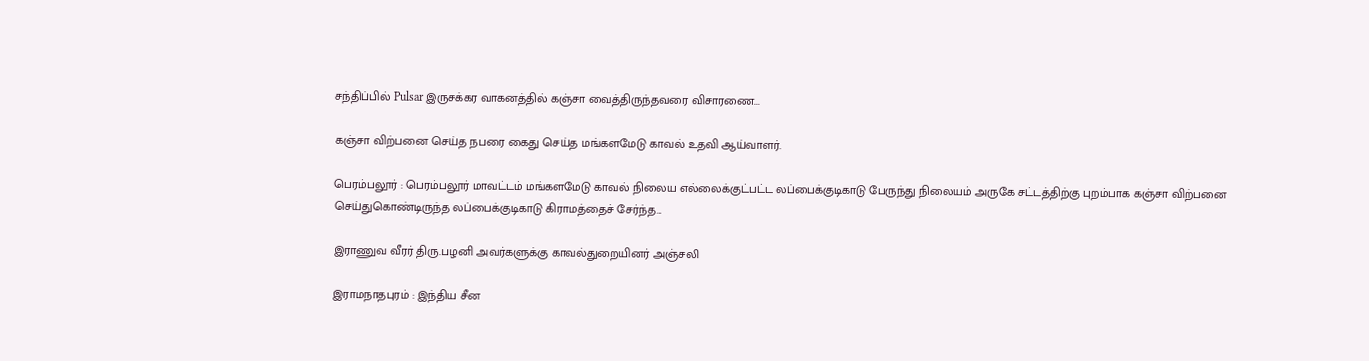சந்திப்பில் Pulsar இருசக்கர வாகனத்தில் கஞ்சா வைத்திருந்தவரை விசாரணை...

கஞ்சா விற்பனை செய்த நபரை கைது செய்த மங்களமேடு காவல் உதவி ஆய்வாளர்.

பெரம்பலூர் : பெரம்பலூர் மாவட்டம் மங்களமேடு காவல் நிலைய எல்லைக்குட்பட்ட லப்பைக்குடிகாடு பேருந்து நிலையம் அருகே சட்டத்திற்கு புறம்பாக கஞ்சா விற்பனை செய்துகொண்டிருந்த லப்பைக்குடிகாடு கிராமத்தைச் சேர்ந்த...

இராணுவ வீரர் திரு.பழனி அவர்களுக்கு காவல்துறையினர் அஞ்சலி

இராமநாதபுரம் : இந்திய சீன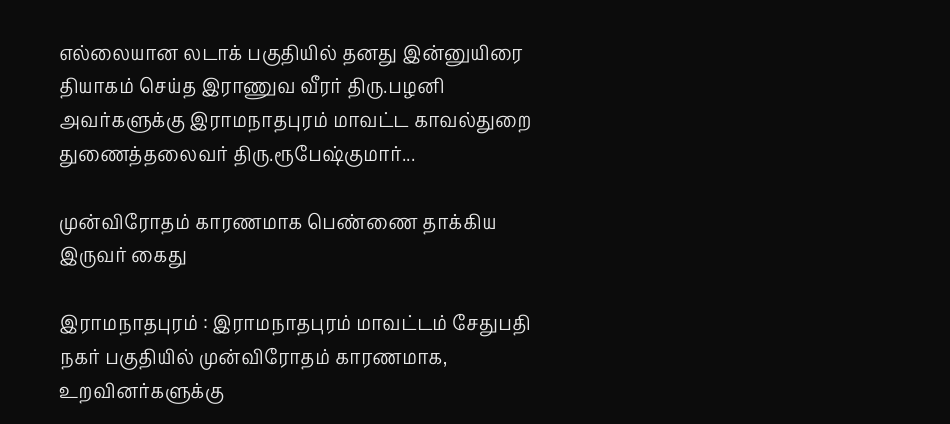எல்லையான லடாக் பகுதியில் தனது இன்னுயிரை தியாகம் செய்த இராணுவ வீரர் திரு.பழனி அவர்களுக்கு இராமநாதபுரம் மாவட்ட காவல்துறை துணைத்தலைவர் திரு.ரூபேஷ்குமார்...

முன்விரோதம் காரணமாக பெண்ணை தாக்கிய இருவர் கைது

இராமநாதபுரம் : இராமநாதபுரம் மாவட்டம் சேதுபதி நகர் பகுதியில் முன்விரோதம் காரணமாக, உறவினர்களுக்கு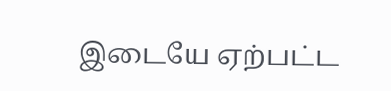இடையே ஏற்பட்ட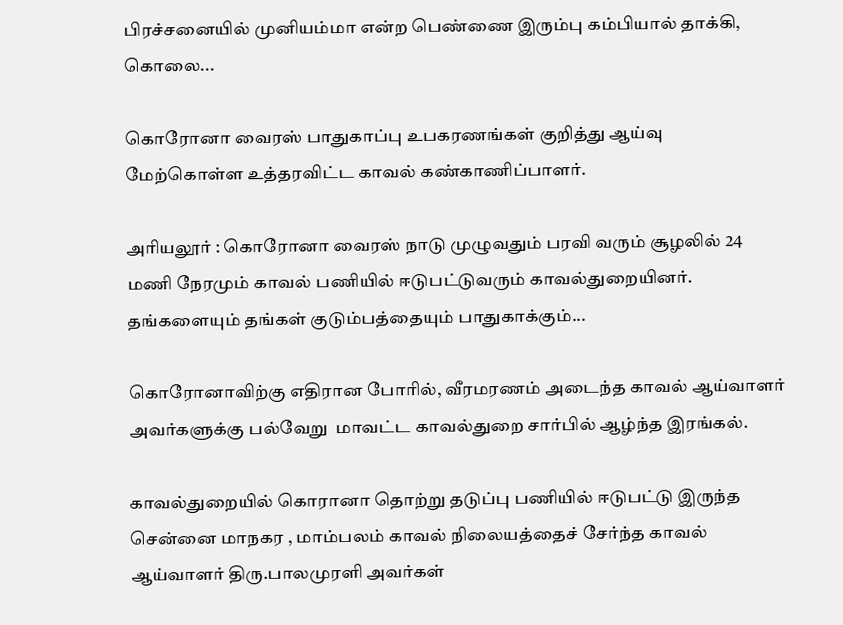பிரச்சனையில் முனியம்மா என்ற பெண்ணை இரும்பு கம்பியால் தாக்கி, கொலை...

கொரோனா வைரஸ் பாதுகாப்பு உபகரணங்கள் குறித்து ஆய்வு மேற்கொள்ள உத்தரவிட்ட காவல் கண்காணிப்பாளர்.

அரியலூர் : கொரோனா வைரஸ் நாடு முழுவதும் பரவி வரும் சூழலில் 24 மணி நேரமும் காவல் பணியில் ஈடுபட்டுவரும் காவல்துறையினர். தங்களையும் தங்கள் குடும்பத்தையும் பாதுகாக்கும்...

கொரோனாவிற்கு எதிரான போரில், வீரமரணம் அடைந்த காவல் ஆய்வாளர் அவர்களுக்கு பல்வேறு  மாவட்ட காவல்துறை சார்பில் ஆழ்ந்த இரங்கல்.

காவல்துறையில் கொரானா தொற்று தடுப்பு பணியில் ஈடுபட்டு இருந்த சென்னை மாநகர , மாம்பலம் காவல் நிலையத்தைச் சேர்ந்த காவல் ஆய்வாளர் திரு.பாலமுரளி அவர்கள்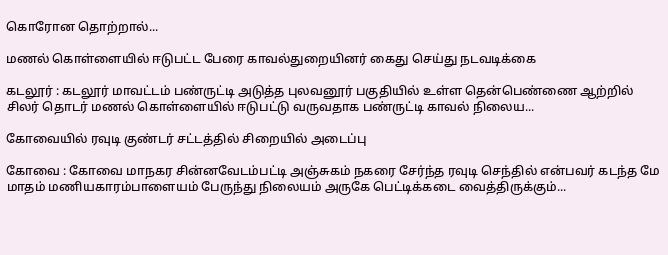கொரோன தொற்றால்...

மணல் கொள்ளையில் ஈடுபட்ட பேரை காவல்துறையினர் கைது செய்து நடவடிக்கை

கடலூர் : கடலூர் மாவட்டம் பண்ருட்டி அடுத்த புலவனூர் பகுதியில் உள்ள தென்பெண்ணை ஆற்றில் சிலர் தொடர் மணல் கொள்ளையில் ஈடுபட்டு வருவதாக பண்ருட்டி காவல் நிலைய...

கோவையில் ரவுடி குண்டர் சட்டத்தில் சிறையில் அடைப்பு

கோவை : கோவை மாநகர சின்னவேடம்பட்டி அஞ்சுகம் நகரை சேர்ந்த ரவுடி செந்தில் என்பவர் கடந்த மே மாதம் மணியகாரம்பாளையம் பேருந்து நிலையம் அருகே பெட்டிக்கடை வைத்திருக்கும்...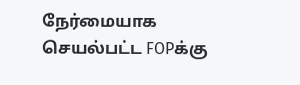நேர்மையாக செயல்பட்ட FOPக்கு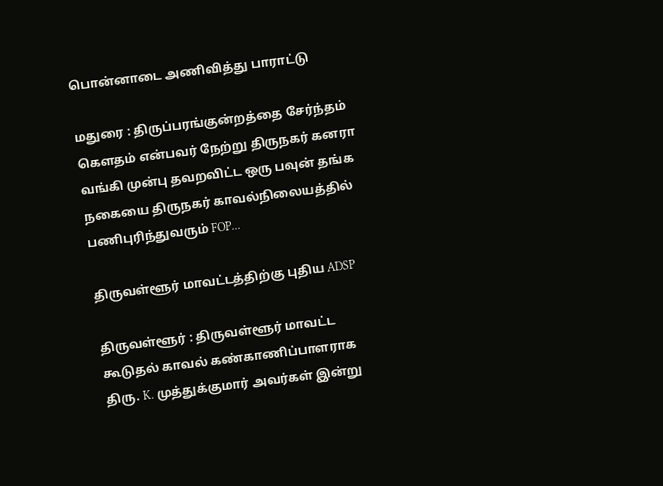பொன்னாடை அணிவித்து பாராட்டு

மதுரை : திருப்பரங்குன்றத்தை சேர்ந்தம் கௌதம் என்பவர் நேற்று திருநகர் கனரா வங்கி முன்பு தவறவிட்ட ஒரு பவுன் தங்க நகையை திருநகர் காவல்நிலையத்தில் பணிபுரிந்துவரும் FOP...

திருவள்ளூர் மாவட்டத்திற்கு புதிய ADSP

திருவள்ளூர் : திருவள்ளூர் மாவட்ட கூடுதல் காவல் கண்காணிப்பாளராக திரு. K. முத்துக்குமார் அவர்கள் இன்று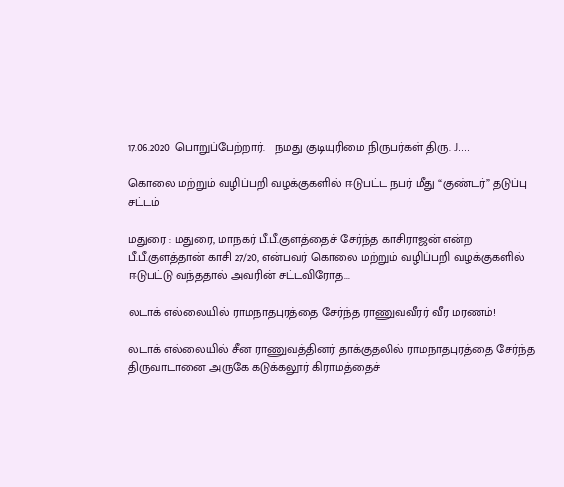17.06.2020 பொறுப்பேற்றார்.   நமது குடியுரிமை நிருபர்கள் திரு. J....

கொலை மற்றும் வழிப்பறி வழக்குகளில் ஈடுபட்ட நபர் மீது “குண்டர்” தடுப்பு சட்டம்

மதுரை : மதுரை, மாநகர் பீ.பீ.குளத்தைச் சேர்ந்த காசிராஜன் என்ற பீ.பீ.குளத்தான் காசி 27/20, என்பவர் கொலை மற்றும் வழிப்பறி வழக்குகளில் ஈடுபட்டு வந்ததால் அவரின் சட்டவிரோத...

லடாக் எல்லையில் ராமநாதபுரத்தை சேர்ந்த ராணுவவீரர் வீர மரணம்!

லடாக் எல்லையில் சீன ராணுவத்தினர் தாக்குதலில் ராமநாதபுரத்தை சேர்ந்த திருவாடானை அருகே கடுக்கலூர் கிராமத்தைச்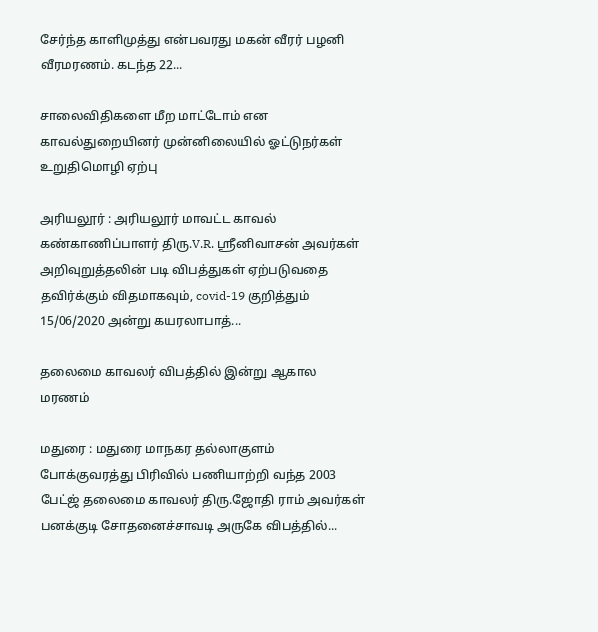சேர்ந்த காளிமுத்து என்பவரது மகன் வீரர் பழனி வீரமரணம். கடந்த 22...

சாலைவிதிகளை மீற மாட்டோம் என காவல்துறையினர் முன்னிலையில் ஓட்டுநர்கள் உறுதிமொழி ஏற்பு

அரியலூர் : அரியலூர் மாவட்ட காவல் கண்காணிப்பாளர் திரு.V.R. ஸ்ரீனிவாசன் அவர்கள் அறிவுறுத்தலின் படி விபத்துகள் ஏற்படுவதை தவிர்க்கும் விதமாகவும், covid-19 குறித்தும் 15/06/2020 அன்று கயரலாபாத்...

தலைமை காவலர் விபத்தில் இன்று ஆகால மரணம்

மதுரை : மதுரை மாநகர தல்லாகுளம் போக்குவரத்து பிரிவில் பணியாற்றி வந்த 2003 பேட்ஜ் தலைமை காவலர் திரு.ஜோதி ராம் அவர்கள் பனக்குடி சோதனைச்சாவடி அருகே விபத்தில்...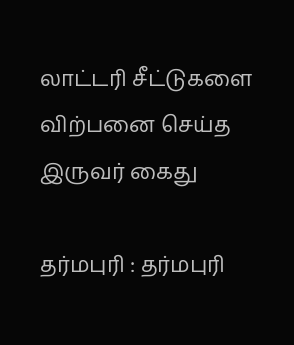லாட்டரி சீட்டுகளை விற்பனை செய்த இருவர் கைது

தர்மபுரி : தர்மபுரி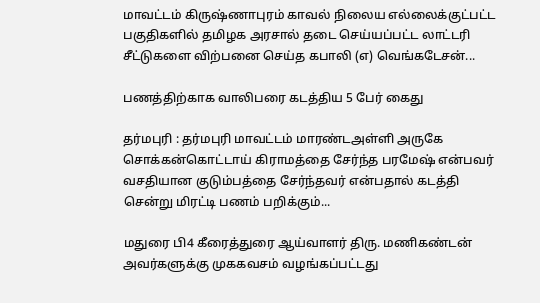மாவட்டம் கிருஷ்ணாபுரம் காவல் நிலைய எல்லைக்குட்பட்ட பகுதிகளில் தமிழக அரசால் தடை செய்யப்பட்ட லாட்டரி சீட்டுகளை விற்பனை செய்த கபாலி (எ) வெங்கடேசன்...

பணத்திற்காக வாலிபரை கடத்திய 5 பேர் கைது

தர்மபுரி : தர்மபுரி மாவட்டம் மாரண்டஅள்ளி அருகே சொக்கன்கொட்டாய் கிராமத்தை சேர்ந்த பரமேஷ் என்பவர் வசதியான குடும்பத்தை சேர்ந்தவர் என்பதால் கடத்தி சென்று மிரட்டி பணம் பறிக்கும்...

மதுரை பி4 கீரைத்துரை ஆய்வாளர் திரு. மணிகண்டன் அவர்களுக்கு முககவசம் வழங்கப்பட்டது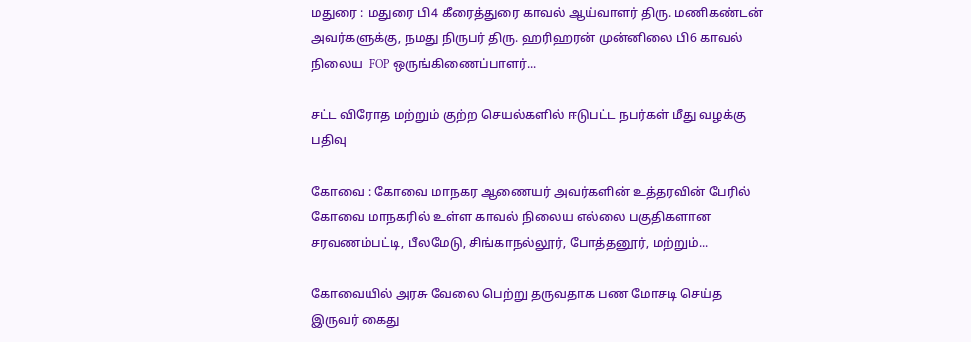மதுரை : மதுரை பி4 கீரைத்துரை காவல் ஆய்வாளர் திரு. மணிகண்டன்  அவர்களுக்கு, நமது நிருபர் திரு. ஹரிஹரன் முன்னிலை பி6 காவல் நிலைய  FOP ஒருங்கிணைப்பாளர்...

சட்ட விரோத மற்றும் குற்ற செயல்களில் ஈடுபட்ட நபர்கள் மீது வழக்கு பதிவு

கோவை : கோவை மாநகர ஆணையர் அவர்களின் உத்தரவின் பேரில் கோவை மாநகரில் உள்ள காவல் நிலைய எல்லை பகுதிகளான சரவணம்பட்டி, பீலமேடு, சிங்காநல்லூர், போத்தனூர், மற்றும்...

கோவையில் அரசு வேலை பெற்று தருவதாக பண மோசடி செய்த இருவர் கைது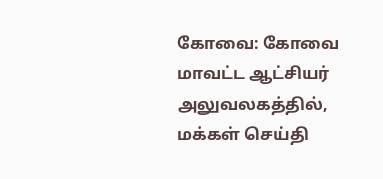கோவை: கோவை மாவட்ட ஆட்சியர் அலுவலகத்தில், மக்கள் செய்தி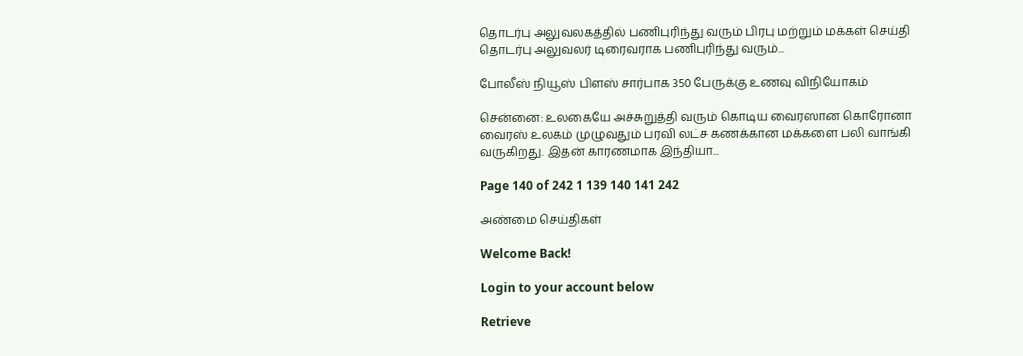தொடர்பு அலுவலகத்தில் பணிபுரிந்து வரும் பிரபு மற்றும் மக்கள் செய்தி தொடர்பு அலுவலர் டிரைவராக பணிபுரிந்து வரும்...

போலீஸ் நியூஸ் பிளஸ் சார்பாக 350 பேருக்கு உணவு விநியோகம்

சென்னை: உலகையே அச்சுறுத்தி வரும் கொடிய வைரஸான கொரோனா வைரஸ் உலகம் முழுவதும் பரவி லட்ச கணக்கான மக்களை பலி வாங்கி வருகிறது. இதன் காரணமாக இந்தியா...

Page 140 of 242 1 139 140 141 242

அண்மை செய்திகள்

Welcome Back!

Login to your account below

Retrieve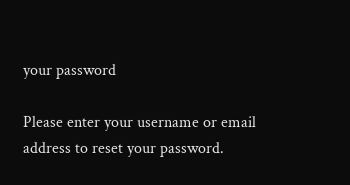your password

Please enter your username or email address to reset your password.